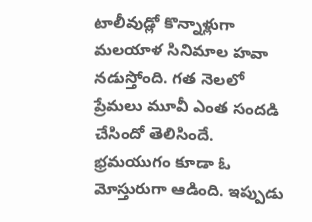టాలీవుడ్లో కొన్నాళ్లుగా మలయాళ సినిమాల హవా నడుస్తోంది. గత నెలలో ప్రేమలు మూవీ ఎంత సందడి చేసిందో తెలిసిందే. భ్రమయుగం కూడా ఓ మోస్తురుగా ఆడింది. ఇప్పుడు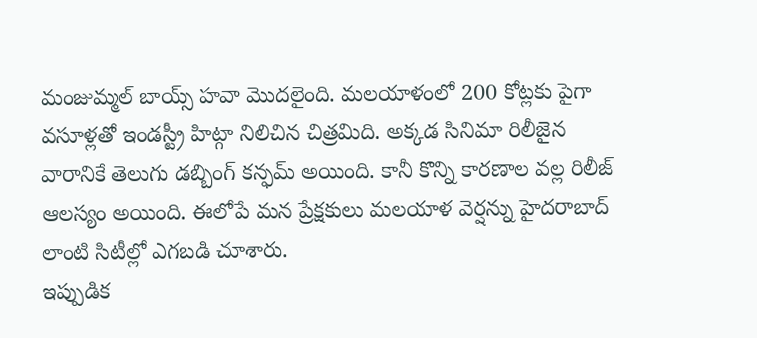మంజుమ్మల్ బాయ్స్ హవా మొదలైంది. మలయాళంలో 200 కోట్లకు పైగా వసూళ్లతో ఇండస్ట్రీ హిట్గా నిలిచిన చిత్రమిది. అక్కడ సినిమా రిలీజైన వారానికే తెలుగు డబ్బింగ్ కన్ఫమ్ అయింది. కానీ కొన్ని కారణాల వల్ల రిలీజ్ ఆలస్యం అయింది. ఈలోపే మన ప్రేక్షకులు మలయాళ వెర్షన్ను హైదరాబాద్ లాంటి సిటీల్లో ఎగబడి చూశారు.
ఇప్పుడిక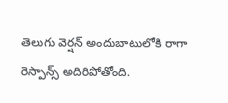తెలుగు వెర్షన్ అందుబాటులోకి రాగా రెస్పాన్స్ అదిరిపోతోంది.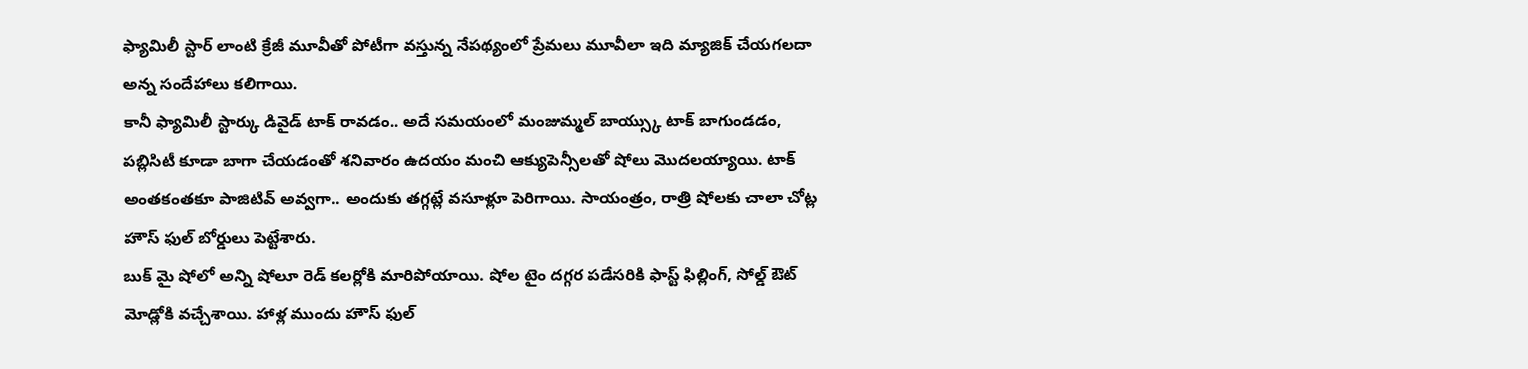ఫ్యామిలీ స్టార్ లాంటి క్రేజీ మూవీతో పోటీగా వస్తున్న నేపథ్యంలో ప్రేమలు మూవీలా ఇది మ్యాజిక్ చేయగలదా అన్న సందేహాలు కలిగాయి.
కానీ ఫ్యామిలీ స్టార్కు డివైడ్ టాక్ రావడం.. అదే సమయంలో మంజుమ్మల్ బాయ్స్కు టాక్ బాగుండడం, పబ్లిసిటీ కూడా బాగా చేయడంతో శనివారం ఉదయం మంచి ఆక్యుపెన్సీలతో షోలు మొదలయ్యాయి. టాక్ అంతకంతకూ పాజిటివ్ అవ్వగా.. అందుకు తగ్గట్లే వసూళ్లూ పెరిగాయి. సాయంత్రం, రాత్రి షోలకు చాలా చోట్ల హౌస్ ఫుల్ బోర్డులు పెట్టేశారు.
బుక్ మై షోలో అన్ని షోలూ రెడ్ కలర్లోకి మారిపోయాయి. షోల టైం దగ్గర పడేసరికి ఫాస్ట్ ఫిల్లింగ్, సోల్డ్ ఔట్ మోడ్లోకి వచ్చేశాయి. హాళ్ల ముందు హౌస్ ఫుల్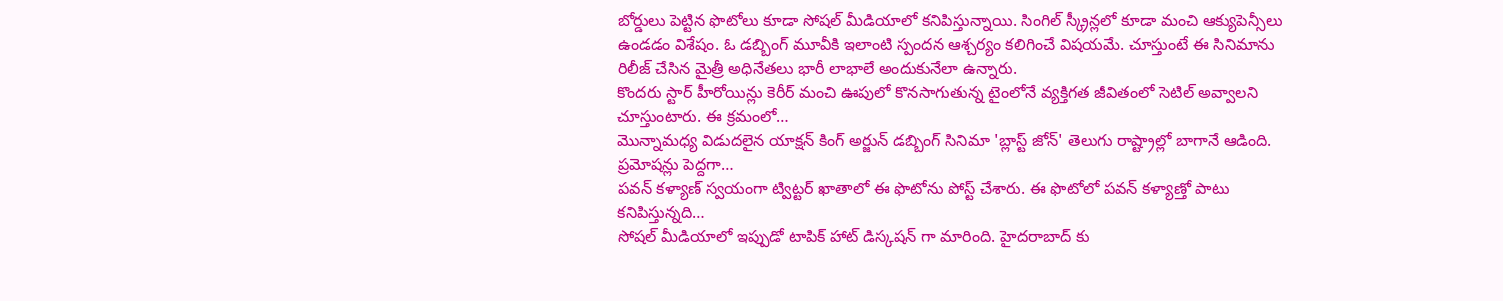బోర్డులు పెట్టిన ఫొటోలు కూడా సోషల్ మీడియాలో కనిపిస్తున్నాయి. సింగిల్ స్క్రీన్లలో కూడా మంచి ఆక్యుపెన్సీలు ఉండడం విశేషం. ఓ డబ్బింగ్ మూవీకి ఇలాంటి స్పందన ఆశ్చర్యం కలిగించే విషయమే. చూస్తుంటే ఈ సినిమాను రిలీజ్ చేసిన మైత్రీ అధినేతలు భారీ లాభాలే అందుకునేలా ఉన్నారు.
కొందరు స్టార్ హీరోయిన్లు కెరీర్ మంచి ఊపులో కొనసాగుతున్న టైంలోనే వ్యక్తిగత జీవితంలో సెటిల్ అవ్వాలని చూస్తుంటారు. ఈ క్రమంలో…
మొన్నామధ్య విడుదలైన యాక్షన్ కింగ్ అర్జున్ డబ్బింగ్ సినిమా 'బ్లాస్ట్ జోన్' తెలుగు రాష్ట్రాల్లో బాగానే ఆడింది. ప్రమోషన్లు పెద్దగా…
పవన్ కళ్యాణ్ స్వయంగా ట్విట్టర్ ఖాతాలో ఈ ఫొటోను పోస్ట్ చేశారు. ఈ ఫొటోలో పవన్ కళ్యాణ్తో పాటు కనిపిస్తున్నది…
సోషల్ మీడియాలో ఇప్పుడో టాపిక్ హాట్ డిస్కషన్ గా మారింది. హైదరాబాద్ కు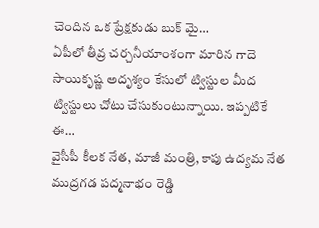చెందిన ఒక ప్రేక్షకుడు బుక్ మై…
ఏపీలో తీవ్ర చర్చనీయాంశంగా మారిన గాదె సాయికృష్ణ అదృశ్యం కేసులో ట్విస్టుల మీద ట్విస్టులు చోటు చేసుకుంటున్నాయి. ఇప్పటికే ఈ…
వైసీపీ కీలక నేత, మాజీ మంత్రి, కాపు ఉద్యమ నేత ముద్రగడ పద్మనాభం రెడ్డి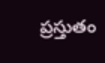ప్రస్తుతం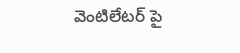వెంటిలేటర్ పై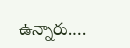ఉన్నారు.…